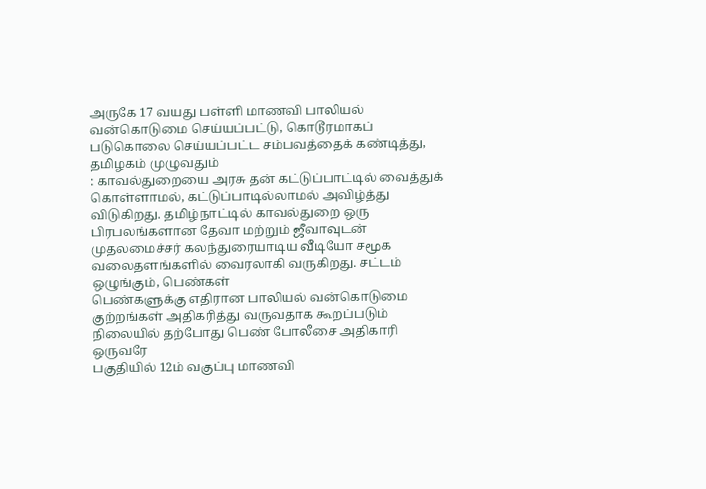அருகே 17 வயது பள்ளி மாணவி பாலியல் வன்கொடுமை செய்யப்பட்டு, கொடூரமாகப் படுகொலை செய்யப்பட்ட சம்பவத்தைக் கண்டித்து, தமிழகம் முழுவதும்
: காவல்துறையை அரசு தன் கட்டுப்பாட்டில் வைத்துக் கொள்ளாமல், கட்டுப்பாடில்லாமல் அவிழ்த்து விடுகிறது. தமிழ்நாட்டில் காவல்துறை ஒரு
பிரபலங்களான தேவா மற்றும் ஜீவாவுடன் முதலமைச்சர் கலந்துரையாடிய வீடியோ சமூக வலைதளங்களில் வைரலாகி வருகிறது. சட்டம் ஒழுங்கும், பெண்கள்
பெண்களுக்கு எதிரான பாலியல் வன்கொடுமை குற்றங்கள் அதிகரித்து வருவதாக கூறப்படும் நிலையில் தற்போது பெண் போலீசை அதிகாரி ஒருவரே
பகுதியில் 12ம் வகுப்பு மாணவி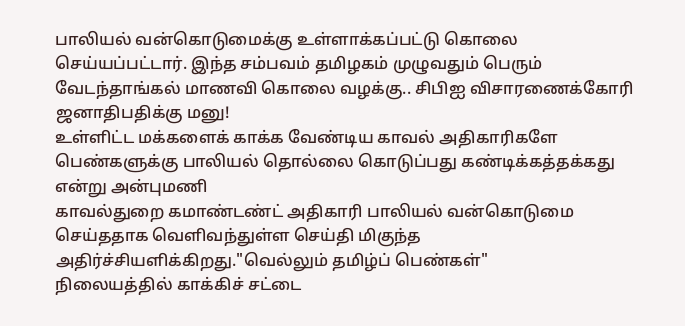பாலியல் வன்கொடுமைக்கு உள்ளாக்கப்பட்டு கொலை செய்யப்பட்டார். இந்த சம்பவம் தமிழகம் முழுவதும் பெரும்
வேடந்தாங்கல் மாணவி கொலை வழக்கு.. சிபிஐ விசாரணைக்கோரி ஜனாதிபதிக்கு மனு!
உள்ளிட்ட மக்களைக் காக்க வேண்டிய காவல் அதிகாரிகளே பெண்களுக்கு பாலியல் தொல்லை கொடுப்பது கண்டிக்கத்தக்கது என்று அன்புமணி
காவல்துறை கமாண்டண்ட் அதிகாரி பாலியல் வன்கொடுமை செய்ததாக வெளிவந்துள்ள செய்தி மிகுந்த அதிர்ச்சியளிக்கிறது."வெல்லும் தமிழ்ப் பெண்கள்"
நிலையத்தில் காக்கிச் சட்டை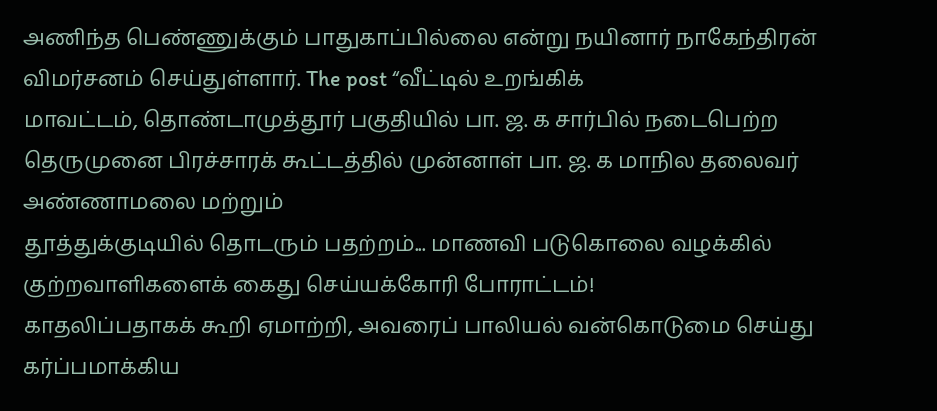அணிந்த பெண்ணுக்கும் பாதுகாப்பில்லை என்று நயினார் நாகேந்திரன் விமர்சனம் செய்துள்ளார். The post “வீட்டில் உறங்கிக்
மாவட்டம், தொண்டாமுத்தூர் பகுதியில் பா. ஜ. க சார்பில் நடைபெற்ற தெருமுனை பிரச்சாரக் கூட்டத்தில் முன்னாள் பா. ஜ. க மாநில தலைவர் அண்ணாமலை மற்றும்
தூத்துக்குடியில் தொடரும் பதற்றம்... மாணவி படுகொலை வழக்கில் குற்றவாளிகளைக் கைது செய்யக்கோரி போராட்டம்!
காதலிப்பதாகக் கூறி ஏமாற்றி, அவரைப் பாலியல் வன்கொடுமை செய்து கர்ப்பமாக்கிய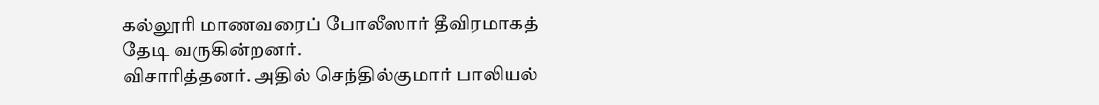கல்லூரி மாணவரைப் போலீஸார் தீவிரமாகத் தேடி வருகின்றனர்.
விசாரித்தனர். அதில் செந்தில்குமார் பாலியல்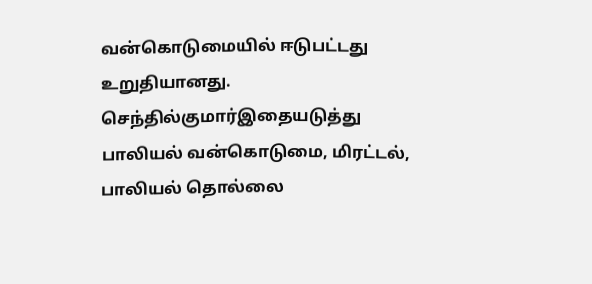வன்கொடுமையில் ஈடுபட்டது உறுதியானது. செந்தில்குமார்இதையடுத்து பாலியல் வன்கொடுமை, மிரட்டல்,
பாலியல் தொல்லை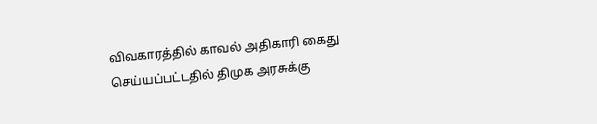விவகாரத்தில் காவல் அதிகாரி கைது செய்யப்பட்டதில் திமுக அரசுக்கு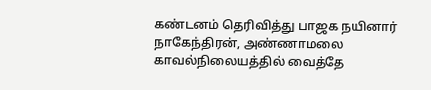கண்டனம் தெரிவித்து பாஜக நயினார் நாகேந்திரன், அண்ணாமலை
காவல்நிலையத்தில் வைத்தே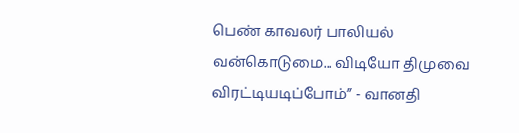பெண் காவலர் பாலியல் வன்கொடுமை... விடியோ திமுவை விரட்டியடிப்போம்” - வானதி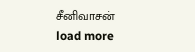சீனிவாசன்
load more